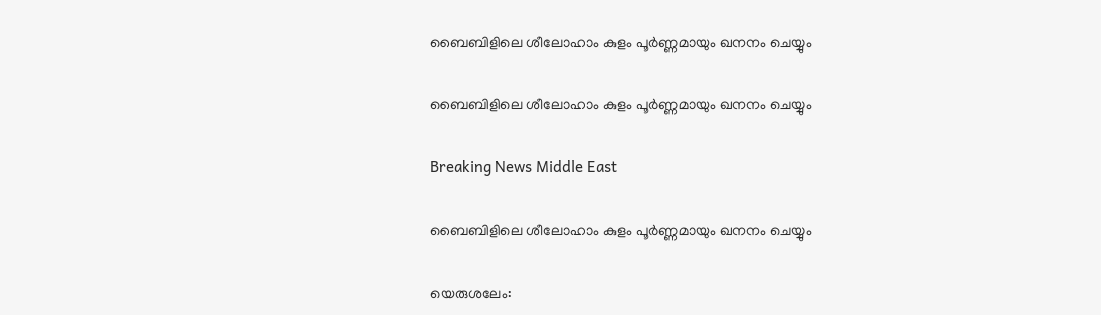ബൈബിളിലെ ശീലോഹാം കുളം പൂര്‍ണ്ണമായും ഖനനം ചെയ്യും

ബൈബിളിലെ ശീലോഹാം കുളം പൂര്‍ണ്ണമായും ഖനനം ചെയ്യും

Breaking News Middle East

ബൈബിളിലെ ശീലോഹാം കുളം പൂര്‍ണ്ണമായും ഖനനം ചെയ്യും

യെരുശലേം: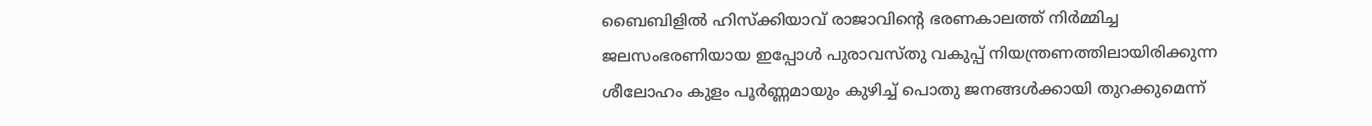ബൈബിളില്‍ ഹിസ്ക്കിയാവ് രാജാവിന്റെ ഭരണകാലത്ത് നിര്‍മ്മിച്ച ജലസംഭരണിയായ ഇപ്പോള്‍ പുരാവസ്തു വകുപ്പ് നിയന്ത്രണത്തിലായിരിക്കുന്ന ശീലോഹം കുളം പൂര്‍ണ്ണമായും കുഴിച്ച് പൊതു ജനങ്ങള്‍ക്കായി തുറക്കുമെന്ന്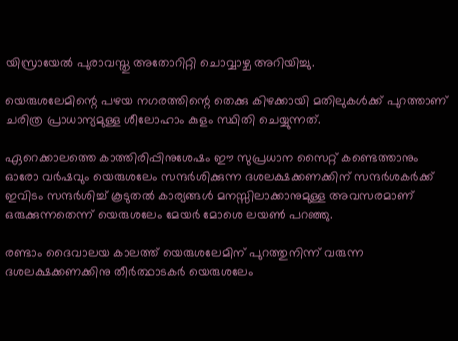യിസ്രായേല്‍ പുരാവസ്തു അതോറിറ്റി ചൊവ്വാഴ്ച അറിയിച്ചു.

യെരുശലേമിന്റെ പഴയ നഗരത്തിന്റെ തെക്കു കിഴക്കായി മതിലുകള്‍ക്ക് പുറത്താണ് ചരിത്ര പ്രാധാന്യമുള്ള ശീലോഹാം കുളം സ്ഥിതി ചെയ്യുന്നത്.

ഏറെക്കാലത്തെ കാത്തിരിപ്പിനുശേഷം ഈ സുപ്രധാന സൈറ്റ് കണ്ടെത്താനും ഓരോ വര്‍ഷവും യെരുശലേം സന്ദര്‍ശിക്കുന്ന ദശലക്ഷക്കണക്കിന് സന്ദര്‍ശകര്‍ക്ക് ഇവിടം സന്ദര്‍ശിച്ച് കൂടുതല്‍ കാര്യങ്ങള്‍ മനസ്സിലാക്കാനുമുള്ള അവസരമാണ് ഒരുക്കുന്നതെന്ന് യെരുശലേം മേയര്‍ മോശെ ലയണ്‍ പറഞ്ഞു.

രണ്ടാം ദൈവാലയ കാലത്ത് യെരുശലേമിന് പുറത്തുനിന്ന് വരുന്ന ദശലക്ഷക്കണക്കിനു തീര്‍ത്ഥാടകര്‍ യെരുശലേം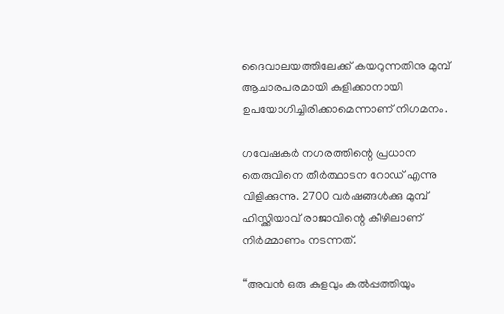ദൈവാലയത്തിലേക്ക് കയറുന്നതിനു മുമ്പ് ആചാരപരമായി കുളിക്കാനായി ഉപയോഗിച്ചിരിക്കാമെന്നാണ് നിഗമനം.

ഗവേഷകര്‍ നഗരത്തിന്റെ പ്രധാന തെരുവിനെ തീര്‍ത്ഥാടന റോഡ് എന്നു വിളിക്കുന്നു. 2700 വര്‍ഷങ്ങള്‍ക്കു മുമ്പ് ഹിസ്ക്കിയാവ് രാജാവിന്റെ കീഴിലാണ് നിര്‍മ്മാണം നടന്നത്.

“അവന്‍ ഒരു കുളവും കല്‍പ്പത്തിയും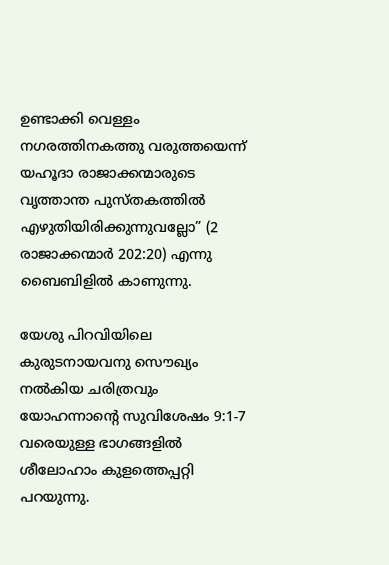ഉണ്ടാക്കി വെള്ളം നഗരത്തിനകത്തു വരുത്തയെന്ന് യഹൂദാ രാജാക്കന്മാരുടെ വൃത്താന്ത പുസ്തകത്തില്‍ എഴുതിയിരിക്കുന്നുവല്ലോ” (2 രാജാക്കന്മാര്‍ 202:20) എന്നു ബൈബിളില്‍ കാണുന്നു.

യേശു പിറവിയിലെ കുരുടനായവനു സൌഖ്യം നല്‍കിയ ചരിത്രവും യോഹന്നാന്റെ സുവിശേഷം 9:1-7 വരെയുള്ള ഭാഗങ്ങളില്‍ ശീലോഹാം കുളത്തെപ്പറ്റി പറയുന്നു.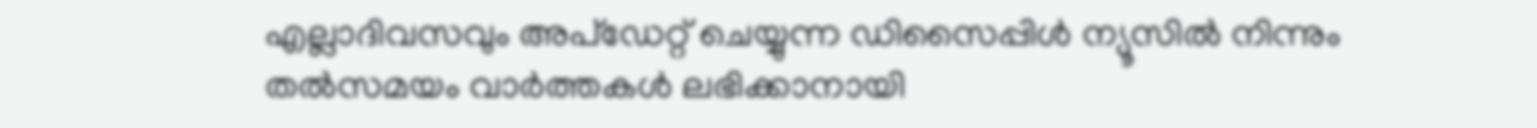എല്ലാദിവസവും അപ്ഡേറ്റ് ചെയ്യുന്ന ഡിസൈപ്പിൾ ന്യൂസിൽ നിന്നും തൽസമയം വാർത്തകൾ ലഭിക്കാനായി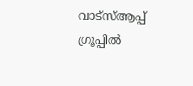വാട്സ്ആപ്പ് ഗ്രൂപ്പിൽ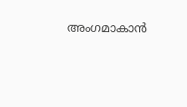അംഗമാകാൻ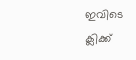ഇവിടെ ക്ലിക്ക്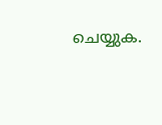ചെയ്യുക.